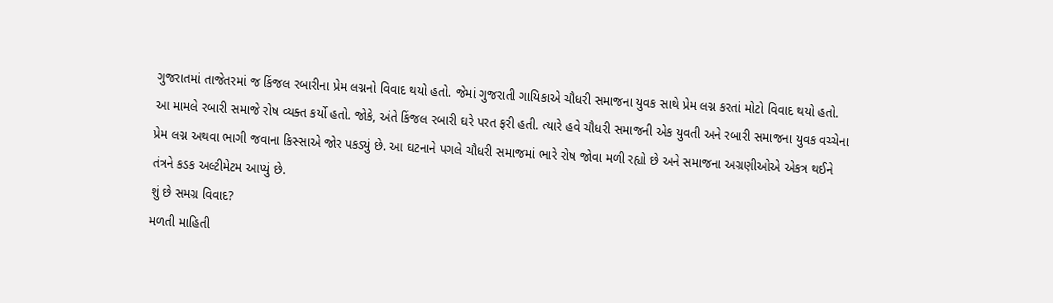ગુજરાતમાં તાજેતરમાં જ કિંજલ રબારીના પ્રેમ લગ્નનો વિવાદ થયો હતો. જેમાં ગુજરાતી ગાયિકાએ ચૌધરી સમાજના યુવક સાથે પ્રેમ લગ્ન કરતાં મોટો વિવાદ થયો હતો. આ મામલે રબારી સમાજે રોષ વ્યક્ત કર્યો હતો. જોકે, અંતે કિંજલ રબારી ઘરે પરત ફરી હતી. ત્યારે હવે ચૌધરી સમાજની એક યુવતી અને રબારી સમાજના યુવક વચ્ચેના પ્રેમ લગ્ન અથવા ભાગી જવાના કિસ્સાએ જોર પકડ્યું છે. આ ઘટનાને પગલે ચૌધરી સમાજમાં ભારે રોષ જોવા મળી રહ્યો છે અને સમાજના અગ્રણીઓએ એકત્ર થઈને તંત્રને કડક અલ્ટીમેટમ આપ્યું છે.
શું છે સમગ્ર વિવાદ?
મળતી માહિતી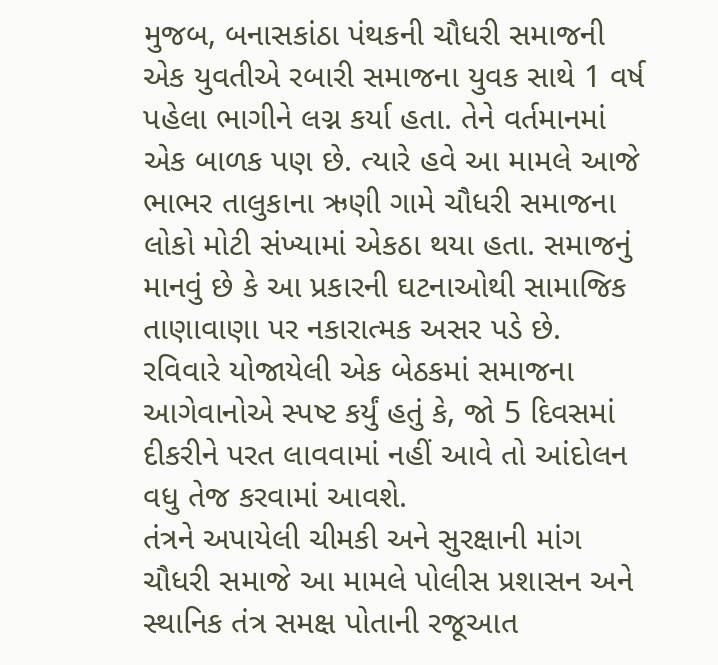મુજબ, બનાસકાંઠા પંથકની ચૌધરી સમાજની એક યુવતીએ રબારી સમાજના યુવક સાથે 1 વર્ષ પહેલા ભાગીને લગ્ન કર્યા હતા. તેને વર્તમાનમાં એક બાળક પણ છે. ત્યારે હવે આ મામલે આજે ભાભર તાલુકાના ઋણી ગામે ચૌધરી સમાજના લોકો મોટી સંખ્યામાં એકઠા થયા હતા. સમાજનું માનવું છે કે આ પ્રકારની ઘટનાઓથી સામાજિક તાણાવાણા પર નકારાત્મક અસર પડે છે. રવિવારે યોજાયેલી એક બેઠકમાં સમાજના આગેવાનોએ સ્પષ્ટ કર્યું હતું કે, જો 5 દિવસમાં દીકરીને પરત લાવવામાં નહીં આવે તો આંદોલન વધુ તેજ કરવામાં આવશે.
તંત્રને અપાયેલી ચીમકી અને સુરક્ષાની માંગ
ચૌધરી સમાજે આ મામલે પોલીસ પ્રશાસન અને સ્થાનિક તંત્ર સમક્ષ પોતાની રજૂઆત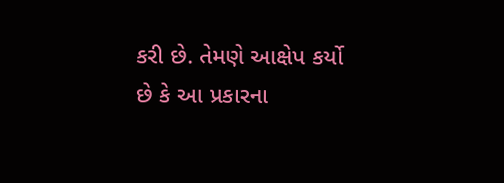કરી છે. તેમણે આક્ષેપ કર્યો છે કે આ પ્રકારના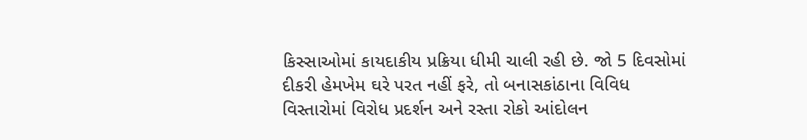કિસ્સાઓમાં કાયદાકીય પ્રક્રિયા ધીમી ચાલી રહી છે. જો 5 દિવસોમાં દીકરી હેમખેમ ઘરે પરત નહીં ફરે, તો બનાસકાંઠાના વિવિધ વિસ્તારોમાં વિરોધ પ્રદર્શન અને રસ્તા રોકો આંદોલન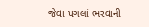જેવા પગલાં ભરવાની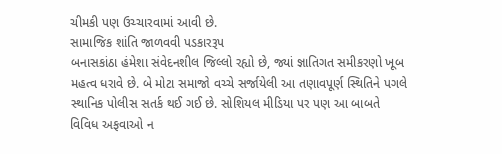ચીમકી પણ ઉચ્ચારવામાં આવી છે.
સામાજિક શાંતિ જાળવવી પડકારરૂપ
બનાસકાંઠા હંમેશા સંવેદનશીલ જિલ્લો રહ્યો છે, જ્યાં જ્ઞાતિગત સમીકરણો ખૂબ મહત્વ ધરાવે છે. બે મોટા સમાજો વચ્ચે સર્જાયેલી આ તણાવપૂર્ણ સ્થિતિને પગલે સ્થાનિક પોલીસ સતર્ક થઈ ગઈ છે. સોશિયલ મીડિયા પર પણ આ બાબતે વિવિધ અફવાઓ ન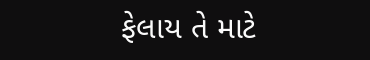ફેલાય તે માટે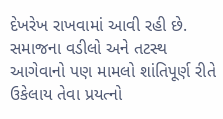દેખરેખ રાખવામાં આવી રહી છે. સમાજના વડીલો અને તટસ્થ આગેવાનો પણ મામલો શાંતિપૂર્ણ રીતે ઉકેલાય તેવા પ્રયત્નો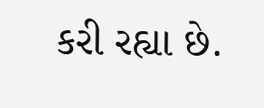કરી રહ્યા છે.